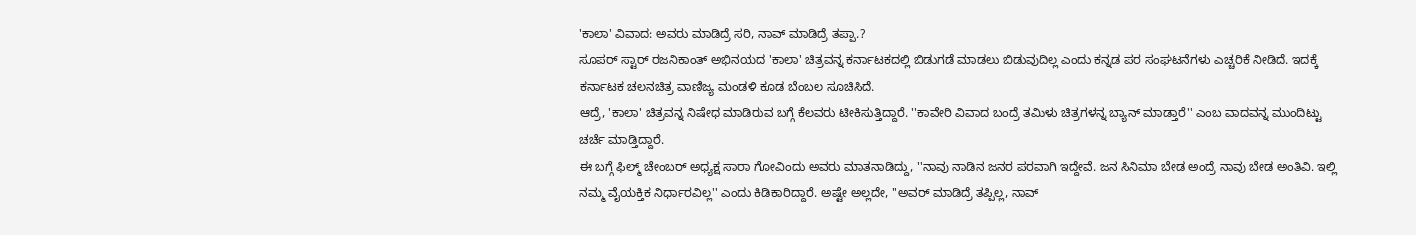'ಕಾಲಾ' ವಿವಾದ: ಅವರು ಮಾಡಿದ್ರೆ ಸರಿ, ನಾವ್ ಮಾಡಿದ್ರೆ ತಪ್ಪಾ.?
ಸೂಪರ್ ಸ್ಟಾರ್ ರಜನಿಕಾಂತ್ ಅಭಿನಯದ 'ಕಾಲಾ' ಚಿತ್ರವನ್ನ ಕರ್ನಾಟಕದಲ್ಲಿ ಬಿಡುಗಡೆ ಮಾಡಲು ಬಿಡುವುದಿಲ್ಲ ಎಂದು ಕನ್ನಡ ಪರ ಸಂಘಟನೆಗಳು ಎಚ್ಚರಿಕೆ ನೀಡಿದೆ. ಇದಕ್ಕೆ ಕರ್ನಾಟಕ ಚಲನಚಿತ್ರ ವಾಣಿಜ್ಯ ಮಂಡಳಿ ಕೂಡ ಬೆಂಬಲ ಸೂಚಿಸಿದೆ.
ಆದ್ರೆ, 'ಕಾಲಾ' ಚಿತ್ರವನ್ನ ನಿಷೇಧ ಮಾಡಿರುವ ಬಗ್ಗೆ ಕೆಲವರು ಟೀಕಿಸುತ್ತಿದ್ದಾರೆ. ''ಕಾವೇರಿ ವಿವಾದ ಬಂದ್ರೆ ತಮಿಳು ಚಿತ್ರಗಳನ್ನ ಬ್ಯಾನ್ ಮಾಡ್ತಾರೆ'' ಎಂಬ ವಾದವನ್ನ ಮುಂದಿಟ್ಟು ಚರ್ಚೆ ಮಾಡ್ತಿದ್ದಾರೆ.
ಈ ಬಗ್ಗೆ ಫಿಲ್ಮ್ ಚೇಂಬರ್ ಅಧ್ಯಕ್ಷ ಸಾರಾ ಗೋವಿಂದು ಅವರು ಮಾತನಾಡಿದ್ದು, ''ನಾವು ನಾಡಿನ ಜನರ ಪರವಾಗಿ ಇದ್ದೇವೆ. ಜನ ಸಿನಿಮಾ ಬೇಡ ಅಂದ್ರೆ ನಾವು ಬೇಡ ಅಂತಿವಿ. ಇಲ್ಲಿ ನಮ್ಮ ವೈಯಕ್ತಿಕ ನಿರ್ಧಾರವಿಲ್ಲ'' ಎಂದು ಕಿಡಿಕಾರಿದ್ದಾರೆ. ಅಷ್ಟೇ ಅಲ್ಲದೇ, ''ಅವರ್ ಮಾಡಿದ್ರೆ ತಪ್ಪಿಲ್ಲ, ನಾವ್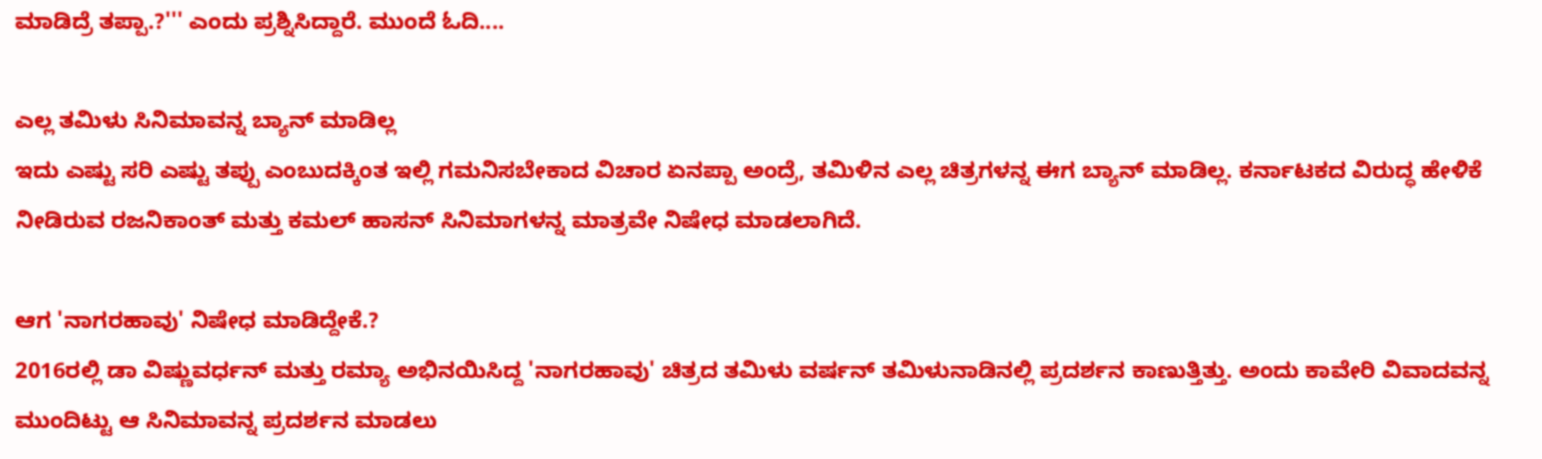ಮಾಡಿದ್ರೆ ತಪ್ಪಾ.?''' ಎಂದು ಪ್ರಶ್ನಿಸಿದ್ದಾರೆ. ಮುಂದೆ ಓದಿ....

ಎಲ್ಲ ತಮಿಳು ಸಿನಿಮಾವನ್ನ ಬ್ಯಾನ್ ಮಾಡಿಲ್ಲ
ಇದು ಎಷ್ಟು ಸರಿ ಎಷ್ಟು ತಪ್ಪು ಎಂಬುದಕ್ಕಿಂತ ಇಲ್ಲಿ ಗಮನಿಸಬೇಕಾದ ವಿಚಾರ ಏನಪ್ಪಾ ಅಂದ್ರೆ, ತಮಿಳಿನ ಎಲ್ಲ ಚಿತ್ರಗಳನ್ನ ಈಗ ಬ್ಯಾನ್ ಮಾಡಿಲ್ಲ. ಕರ್ನಾಟಕದ ವಿರುದ್ಧ ಹೇಳಿಕೆ ನೀಡಿರುವ ರಜನಿಕಾಂತ್ ಮತ್ತು ಕಮಲ್ ಹಾಸನ್ ಸಿನಿಮಾಗಳನ್ನ ಮಾತ್ರವೇ ನಿಷೇಧ ಮಾಡಲಾಗಿದೆ.

ಆಗ 'ನಾಗರಹಾವು' ನಿಷೇಧ ಮಾಡಿದ್ದೇಕೆ.?
2016ರಲ್ಲಿ ಡಾ ವಿಷ್ಣುವರ್ಧನ್ ಮತ್ತು ರಮ್ಯಾ ಅಭಿನಯಿಸಿದ್ದ 'ನಾಗರಹಾವು' ಚಿತ್ರದ ತಮಿಳು ವರ್ಷನ್ ತಮಿಳುನಾಡಿನಲ್ಲಿ ಪ್ರದರ್ಶನ ಕಾಣುತ್ತಿತ್ತು. ಅಂದು ಕಾವೇರಿ ವಿವಾದವನ್ನ ಮುಂದಿಟ್ಟು ಆ ಸಿನಿಮಾವನ್ನ ಪ್ರದರ್ಶನ ಮಾಡಲು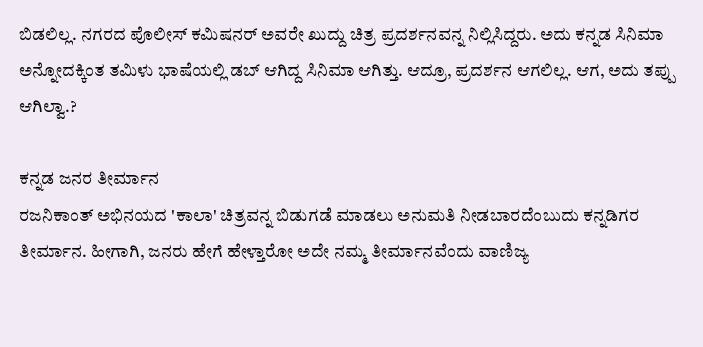ಬಿಡಲಿಲ್ಲ. ನಗರದ ಪೊಲೀಸ್ ಕಮಿಷನರ್ ಅವರೇ ಖುದ್ದು ಚಿತ್ರ ಪ್ರದರ್ಶನವನ್ನ ನಿಲ್ಲಿಸಿದ್ದರು. ಅದು ಕನ್ನಡ ಸಿನಿಮಾ ಅನ್ನೋದಕ್ಕಿಂತ ತಮಿಳು ಭಾಷೆಯಲ್ಲಿ ಡಬ್ ಆಗಿದ್ದ ಸಿನಿಮಾ ಆಗಿತ್ತು. ಆದ್ರೂ, ಪ್ರದರ್ಶನ ಆಗಲಿಲ್ಲ. ಆಗ, ಅದು ತಪ್ಪು ಆಗಿಲ್ವಾ.?

ಕನ್ನಡ ಜನರ ತೀರ್ಮಾನ
ರಜನಿಕಾಂತ್ ಅಭಿನಯದ 'ಕಾಲಾ' ಚಿತ್ರವನ್ನ ಬಿಡುಗಡೆ ಮಾಡಲು ಅನುಮತಿ ನೀಡಬಾರದೆಂಬುದು ಕನ್ನಡಿಗರ ತೀರ್ಮಾನ. ಹೀಗಾಗಿ, ಜನರು ಹೇಗೆ ಹೇಳ್ತಾರೋ ಅದೇ ನಮ್ಮ ತೀರ್ಮಾನವೆಂದು ವಾಣಿಜ್ಯ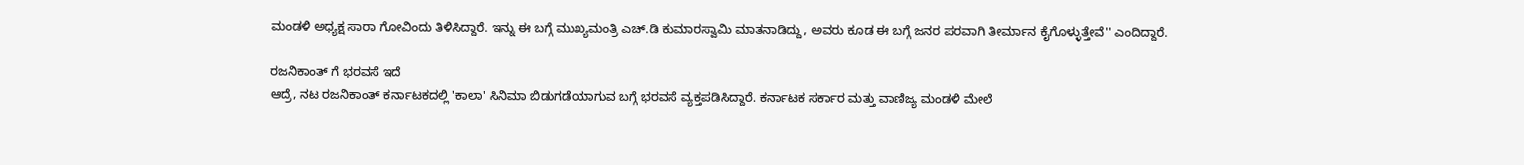ಮಂಡಳಿ ಅಧ್ಯಕ್ಷ ಸಾರಾ ಗೋವಿಂದು ತಿಳಿಸಿದ್ದಾರೆ. ಇನ್ನು ಈ ಬಗ್ಗೆ ಮುಖ್ಯಮಂತ್ರಿ ಎಚ್.ಡಿ ಕುಮಾರಸ್ವಾಮಿ ಮಾತನಾಡಿದ್ದು, ಅವರು ಕೂಡ ಈ ಬಗ್ಗೆ ಜನರ ಪರವಾಗಿ ತೀರ್ಮಾನ ಕೈಗೊಳ್ಳುತ್ತೇವೆ'' ಎಂದಿದ್ದಾರೆ.

ರಜನಿಕಾಂತ್ ಗೆ ಭರವಸೆ ಇದೆ
ಆದ್ರೆ, ನಟ ರಜನಿಕಾಂತ್ ಕರ್ನಾಟಕದಲ್ಲಿ 'ಕಾಲಾ' ಸಿನಿಮಾ ಬಿಡುಗಡೆಯಾಗುವ ಬಗ್ಗೆ ಭರವಸೆ ವ್ಯಕ್ತಪಡಿಸಿದ್ದಾರೆ. ಕರ್ನಾಟಕ ಸರ್ಕಾರ ಮತ್ತು ವಾಣಿಜ್ಯ ಮಂಡಳಿ ಮೇಲೆ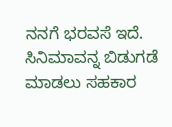ನನಗೆ ಭರವಸೆ ಇದೆ. ಸಿನಿಮಾವನ್ನ ಬಿಡುಗಡೆ ಮಾಡಲು ಸಹಕಾರ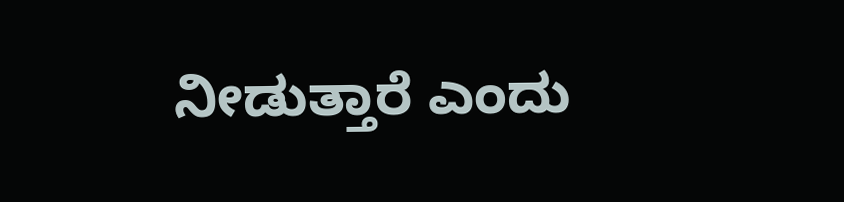ನೀಡುತ್ತಾರೆ ಎಂದು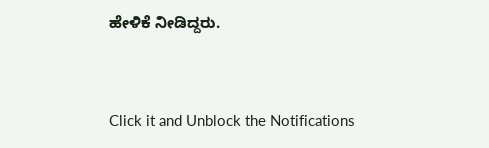ಹೇಳಿಕೆ ನೀಡಿದ್ದರು.


Click it and Unblock the Notifications